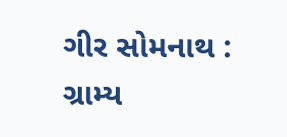ગીર સોમનાથ : ગ્રામ્ય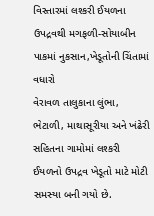વિસ્તારમાં લશ્કરી ઈયળના ઉપદ્રવથી મગફળી-સોયાબીન પાકમાં નુકસાન,ખેડૂતોની ચિંતામાં વધારો
વેરાવળ તાલુકાના લુંભા, ભેટાળી, માથાસૂરીયા અને ખંઢેરી સહિતના ગામોમાં લશ્કરી ઈયળનો ઉપદ્રવ ખેડૂતો માટે મોટી સમસ્યા બની ગયો છે.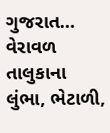ગુજરાત…
વેરાવળ તાલુકાના લુંભા, ભેટાળી,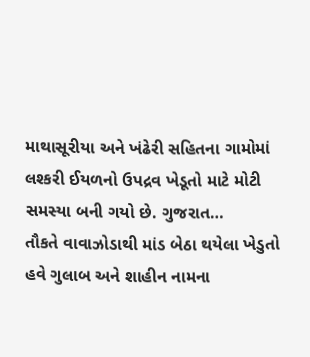માથાસૂરીયા અને ખંઢેરી સહિતના ગામોમાં લશ્કરી ઈયળનો ઉપદ્રવ ખેડૂતો માટે મોટી સમસ્યા બની ગયો છે. ગુજરાત…
તૌકતે વાવાઝોડાથી માંડ બેઠા થયેલા ખેડુતો હવે ગુલાબ અને શાહીન નામના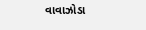વાવાઝોડા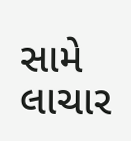સામે લાચાર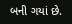બની ગયાં છે.